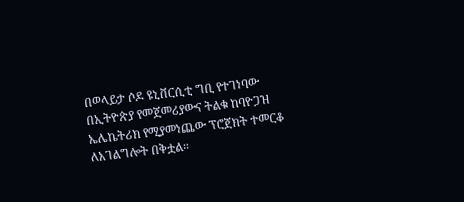በወላይታ ሶዶ ዩኒቨርሲቲ ግቢ የተገነባው በኢትዮጵያ የመጀመሪያውና ትልቁ ከባዮጋዝ ኤሌኬትሪክ የሚያመነጨው ፕሮጀክት ተመርቆ ለአገልግሎት በቅቷል።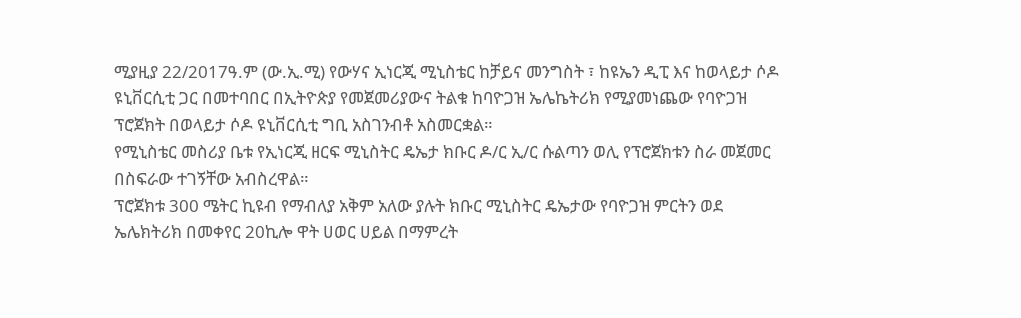ሚያዚያ 22/2017ዓ.ም (ው.ኢ.ሚ) የውሃና ኢነርጂ ሚኒስቴር ከቻይና መንግስት ፣ ከዩኤን ዲፒ እና ከወላይታ ሶዶ ዩኒቨርሲቲ ጋር በመተባበር በኢትዮጵያ የመጀመሪያውና ትልቁ ከባዮጋዝ ኤሌኬትሪክ የሚያመነጨው የባዮጋዝ ፕሮጀክት በወላይታ ሶዶ ዩኒቨርሲቲ ግቢ አስገንብቶ አስመርቋል።
የሚኒስቴር መስሪያ ቤቱ የኢነርጂ ዘርፍ ሚኒስትር ዴኤታ ክቡር ዶ/ር ኢ/ር ሱልጣን ወሊ የፕሮጀክቱን ስራ መጀመር በስፍራው ተገኝቸው አብስረዋል።
ፕሮጀክቱ 300 ሜትር ኪዩብ የማብለያ አቅም አለው ያሉት ክቡር ሚኒስትር ዴኤታው የባዮጋዝ ምርትን ወደ ኤሌክትሪክ በመቀየር 20ኪሎ ዋት ሀወር ሀይል በማምረት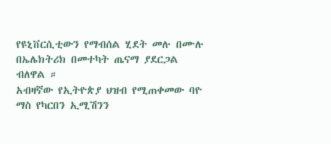የዩኒቨርሲቲውን የማብሰል ሂደት መሉ በሙሉ በኤሌክትሪክ በመተካት ጤናማ ያደርጋል ብለዋል ።
አብዛኛው የኢትዮጵያ ህዝብ የሚጠቀመው ባዮ ማስ የካርበን ኢሚሽንን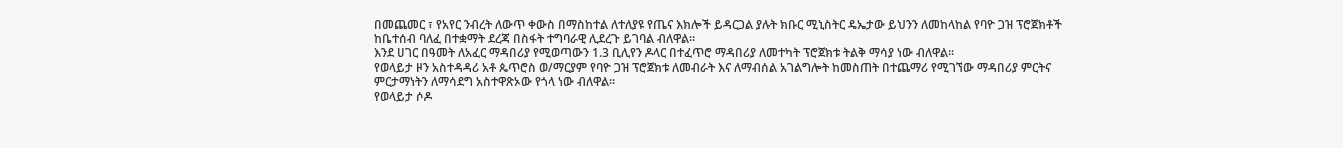በመጨመር ፣ የአየር ንብረት ለውጥ ቀውስ በማስከተል ለተለያዩ የጤና እክሎች ይዳርጋል ያሉት ክቡር ሚኒስትር ዴኤታው ይህንን ለመከላከል የባዮ ጋዝ ፕሮጀክቶች ከቤተሰብ ባለፈ በተቋማት ደረጃ በስፋት ተግባራዊ ሊደረጉ ይገባል ብለዋል።
እንደ ሀገር በዓመት ለአፈር ማዳበሪያ የሚወጣውን 1.3 ቢሊየን ዶላር በተፈጥሮ ማዳበሪያ ለመተካት ፕሮጀክቱ ትልቅ ማሳያ ነው ብለዋል።
የወላይታ ዞን አስተዳዳሪ አቶ ጴጥሮስ ወ/ማርያም የባዮ ጋዝ ፕሮጀክቱ ለመብራት እና ለማብሰል አገልግሎት ከመስጠት በተጨማሪ የሚገኘው ማዳበሪያ ምርትና ምርታማነትን ለማሳደግ አስተዋጽኦው የጎላ ነው ብለዋል።
የወላይታ ሶዶ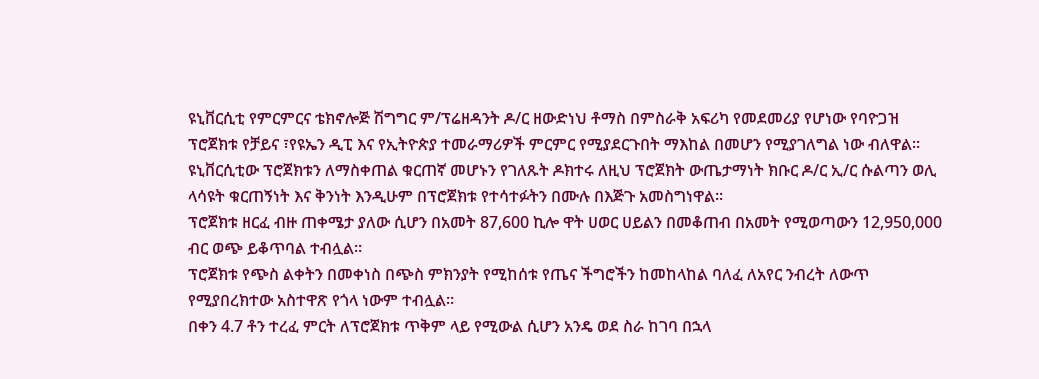ዩኒቨርሲቲ የምርምርና ቴክኖሎጅ ሽግግር ም/ፕሬዘዳንት ዶ/ር ዘውድነህ ቶማስ በምስራቅ አፍሪካ የመደመሪያ የሆነው የባዮጋዝ ፕሮጀክቱ የቻይና ፣የዩኤን ዲፒ እና የኢትዮጵያ ተመራማሪዎች ምርምር የሚያደርጉበት ማእከል በመሆን የሚያገለግል ነው ብለዋል።
ዩኒቨርሲቲው ፕሮጀክቱን ለማስቀጠል ቁርጠኛ መሆኑን የገለጹት ዶክተሩ ለዚህ ፕሮጀክት ውጤታማነት ክቡር ዶ/ር ኢ/ር ሱልጣን ወሊ ላሳዩት ቁርጠኝነት እና ቅንነት እንዲሁም በፕሮጀክቱ የተሳተፉትን በሙሉ በእጅጉ አመስግነዋል።
ፕሮጀክቱ ዘርፈ ብዙ ጠቀሜታ ያለው ሲሆን በአመት 87,600 ኪሎ ዋት ሀወር ሀይልን በመቆጠብ በአመት የሚወጣውን 12,950,000 ብር ወጭ ይቆጥባል ተብሏል።
ፕሮጀክቱ የጭስ ልቀትን በመቀነስ በጭስ ምክንያት የሚከሰቱ የጤና ችግሮችን ከመከላከል ባለፈ ለአየር ንብረት ለውጥ የሚያበረክተው አስተዋጽ የጎላ ነውም ተብሏል።
በቀን 4.7 ቶን ተረፈ ምርት ለፕሮጀክቱ ጥቅም ላይ የሚውል ሲሆን አንዴ ወደ ስራ ከገባ በኋላ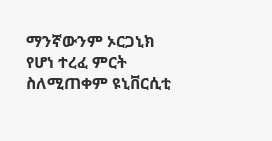ማንኛውንም ኦርጋኒክ የሆነ ተረፈ ምርት ስለሚጠቀም ዩኒቨርሲቲ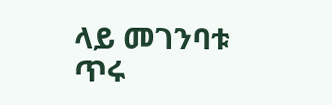ላይ መገንባቱ ጥሩ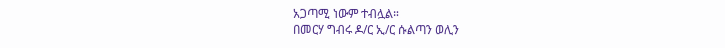አጋጣሚ ነውም ተብሏል።
በመርሃ ግብሩ ዶ/ር ኢ/ር ሱልጣን ወሊን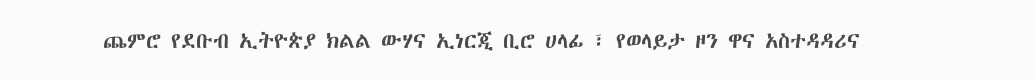ጨምሮ የደቡብ ኢትዮጵያ ክልል ውሃና ኢነርጂ ቢሮ ሀላፊ ፣ የወላይታ ዞን ዋና አስተዳዳሪና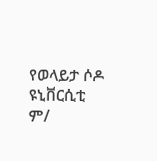የወላይታ ሶዶ ዩኒቨርሲቲ ም/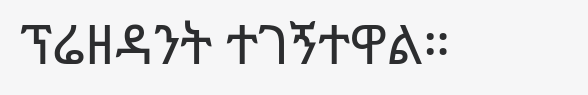ፕሬዘዳንት ተገኝተዋል።